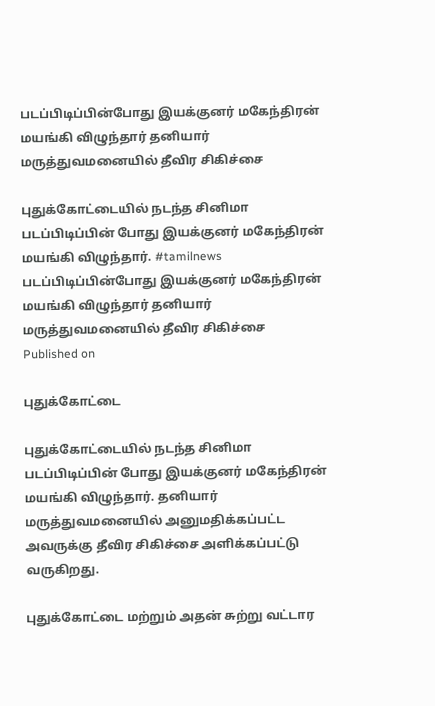படப்பிடிப்பின்போது இயக்குனர் மகேந்திரன் மயங்கி விழுந்தார் தனியார் மருத்துவமனையில் தீவிர சிகிச்சை

புதுக்கோட்டையில் நடந்த சினிமா படப்பிடிப்பின் போது இயக்குனர் மகேந்திரன் மயங்கி விழுந்தார். #tamilnews
படப்பிடிப்பின்போது இயக்குனர் மகேந்திரன் மயங்கி விழுந்தார் தனியார் மருத்துவமனையில் தீவிர சிகிச்சை
Published on

புதுக்கோட்டை

புதுக்கோட்டையில் நடந்த சினிமா படப்பிடிப்பின் போது இயக்குனர் மகேந்திரன் மயங்கி விழுந்தார். தனியார் மருத்துவமனையில் அனுமதிக்கப்பட்ட அவருக்கு தீவிர சிகிச்சை அளிக்கப்பட்டு வருகிறது.

புதுக்கோட்டை மற்றும் அதன் சுற்று வட்டார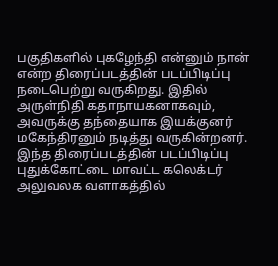பகுதிகளில் புகழேந்தி என்னும் நான் என்ற திரைப்படத்தின் படப்பிடிப்பு நடைபெற்று வருகிறது. இதில் அருள்நிதி கதாநாயகனாகவும், அவருக்கு தந்தையாக இயக்குனர் மகேந்திரனும் நடித்து வருகின்றனர். இந்த திரைப்படத்தின் படப்பிடிப்பு புதுக்கோட்டை மாவட்ட கலெக்டர் அலுவலக வளாகத்தில்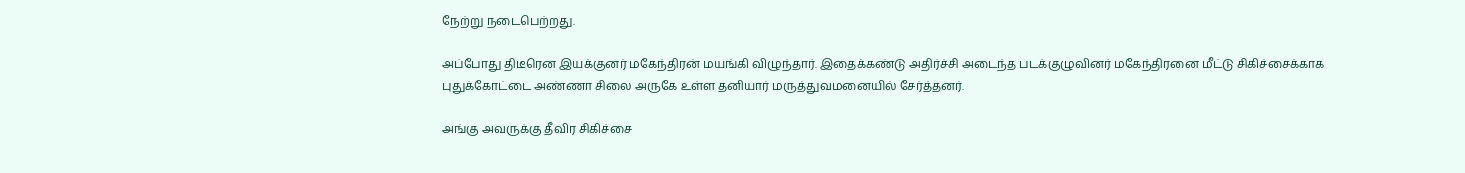நேற்று நடைபெற்றது.

அப்போது திடீரென இயக்குனர் மகேந்திரன் மயங்கி விழுந்தார். இதைக்கண்டு அதிர்ச்சி அடைந்த படக்குழுவினர் மகேந்திரனை மீட்டு சிகிச்சைக்காக புதுக்கோட்டை அண்ணா சிலை அருகே உள்ள தனியார் மருத்துவமனையில் சேர்த்தனர்.

அங்கு அவருக்கு தீவிர சிகிச்சை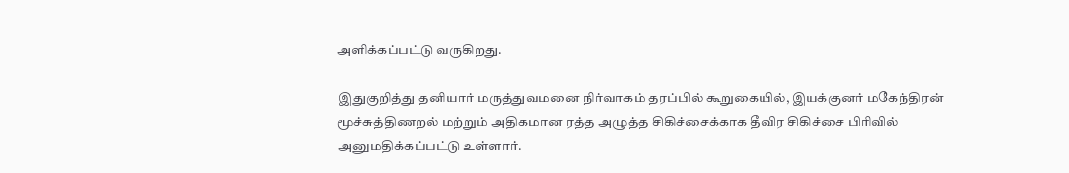அளிக்கப்பட்டு வருகிறது.

இதுகுறித்து தனியார் மருத்துவமனை நிர்வாகம் தரப்பில் கூறுகையில், இயக்குனர் மகேந்திரன் மூச்சுத்திணறல் மற்றும் அதிகமான ரத்த அழுத்த சிகிச்சைக்காக தீவிர சிகிச்சை பிரிவில் அனுமதிக்கப்பட்டு உள்ளார்.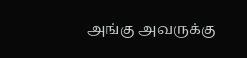அங்கு அவருக்கு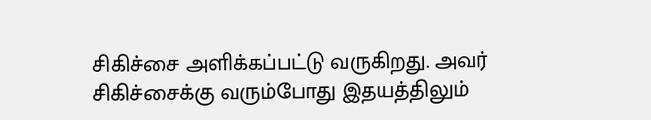சிகிச்சை அளிக்கப்பட்டு வருகிறது. அவர் சிகிச்சைக்கு வரும்போது இதயத்திலும்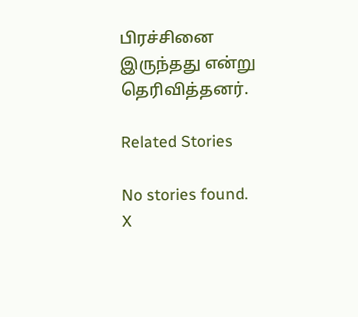பிரச்சினை இருந்தது என்று தெரிவித்தனர்.

Related Stories

No stories found.
X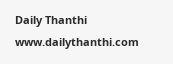Daily Thanthi
www.dailythanthi.com